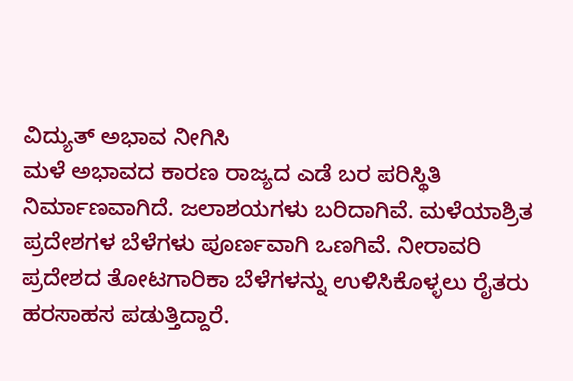ವಿದ್ಯುತ್ ಅಭಾವ ನೀಗಿಸಿ
ಮಳೆ ಅಭಾವದ ಕಾರಣ ರಾಜ್ಯದ ಎಡೆ ಬರ ಪರಿಸ್ಥಿತಿ ನಿರ್ಮಾಣವಾಗಿದೆ. ಜಲಾಶಯಗಳು ಬರಿದಾಗಿವೆ. ಮಳೆಯಾಶ್ರಿತ ಪ್ರದೇಶಗಳ ಬೆಳೆಗಳು ಪೂರ್ಣವಾಗಿ ಒಣಗಿವೆ. ನೀರಾವರಿ ಪ್ರದೇಶದ ತೋಟಗಾರಿಕಾ ಬೆಳೆಗಳನ್ನು ಉಳಿಸಿಕೊಳ್ಳಲು ರೈತರು ಹರಸಾಹಸ ಪಡುತ್ತಿದ್ದಾರೆ.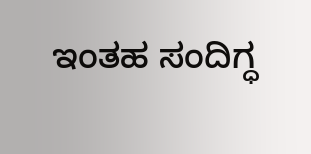ಇಂತಹ ಸಂದಿಗ್ಧ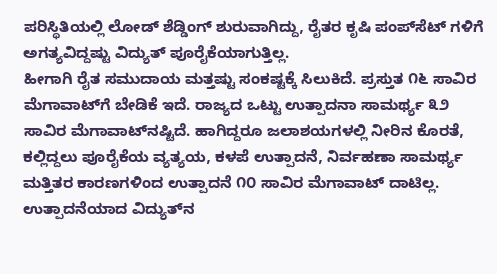ಪರಿಸ್ಥಿತಿಯಲ್ಲಿ ಲೋಡ್ ಶೆಡ್ಡಿಂಗ್ ಶುರುವಾಗಿದ್ದು, ರೈತರ ಕೃಷಿ ಪಂಪ್‌ಸೆಟ್‌ ಗಳಿಗೆ ಅಗತ್ಯವಿದ್ದಷ್ಟು ವಿದ್ಯುತ್ ಪೂರೈಕೆಯಾಗುತ್ತಿಲ್ಲ.
ಹೀಗಾಗಿ ರೈತ ಸಮುದಾಯ ಮತ್ತಷ್ಟು ಸಂಕಷ್ಟಕ್ಕೆ ಸಿಲುಕಿದೆ. ಪ್ರಸ್ತುತ ೧೬ ಸಾವಿರ ಮೆಗಾವಾಟ್‌ಗೆ ಬೇಡಿಕೆ ಇದೆ. ರಾಜ್ಯದ ಒಟ್ಟು ಉತ್ಪಾದನಾ ಸಾಮರ್ಥ್ಯ ೩೨ ಸಾವಿರ ಮೆಗಾವಾಟ್‌ನಷ್ಟಿದೆ. ಹಾಗಿದ್ದರೂ ಜಲಾಶಯಗಳಲ್ಲಿ ನೀರಿನ ಕೊರತೆ, ಕಲ್ಲಿದ್ದಲು ಪೂರೈಕೆಯ ವ್ಯತ್ಯಯ, ಕಳಪೆ ಉತ್ಪಾದನೆ, ನಿರ್ವಹಣಾ ಸಾಮರ್ಥ್ಯ ಮತ್ತಿತರ ಕಾರಣಗಳಿಂದ ಉತ್ಪಾದನೆ ೧೦ ಸಾವಿರ ಮೆಗಾವಾಟ್ ದಾಟಿಲ್ಲ. ಉತ್ಪಾದನೆಯಾದ ವಿದ್ಯುತ್‌ನ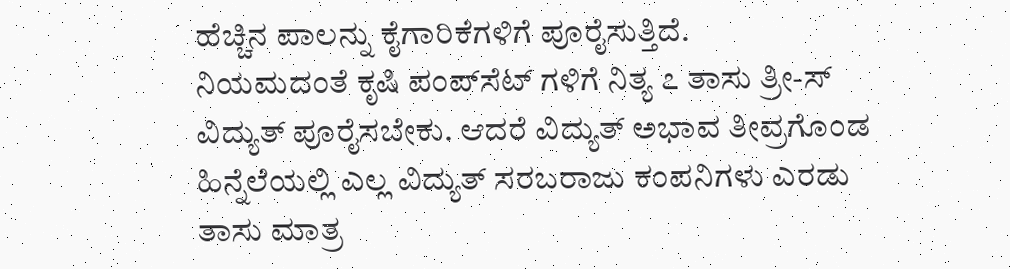ಹೆಚ್ಚಿನ ಪಾಲನ್ನು ಕೈಗಾರಿಕೆಗಳಿಗೆ ಪೂರೈಸುತ್ತಿದೆ.
ನಿಯಮದಂತೆ ಕೃಷಿ ಪಂಪ್‌ಸೆಟ್ ಗಳಿಗೆ ನಿತ್ಯ ೭ ತಾಸು ತ್ರೀ-ಸ್ ವಿದ್ಯುತ್ ಪೂರೈಸಬೇಕು. ಆದರೆ ವಿದ್ಯುತ್ ಅಭಾವ ತೀವ್ರಗೊಂಡ ಹಿನ್ನೆಲೆಯಲ್ಲಿ ಎಲ್ಲ ವಿದ್ಯುತ್ ಸರಬರಾಜು ಕಂಪನಿಗಳು ಎರಡು ತಾಸು ಮಾತ್ರ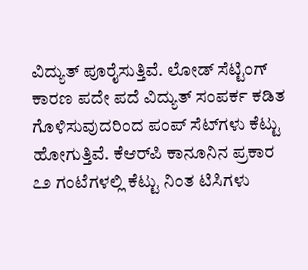ವಿದ್ಯುತ್ ಪೂರೈಸುತ್ತಿವೆ. ಲೋಡ್ ಸೆಟ್ಟಿಂಗ್ ಕಾರಣ ಪದೇ ಪದೆ ವಿದ್ಯುತ್ ಸಂಪರ್ಕ ಕಡಿತ ಗೊಳಿಸುವುದರಿಂದ ಪಂಪ್‌ ಸೆಟ್‌ಗಳು ಕೆಟ್ಟು ಹೋಗುತ್ತಿವೆ. ಕೆಆರ್‌ಪಿ ಕಾನೂನಿನ ಪ್ರಕಾರ ೭೨ ಗಂಟೆಗಳಲ್ಲಿ ಕೆಟ್ಟು ನಿಂತ ಟಿಸಿಗಳು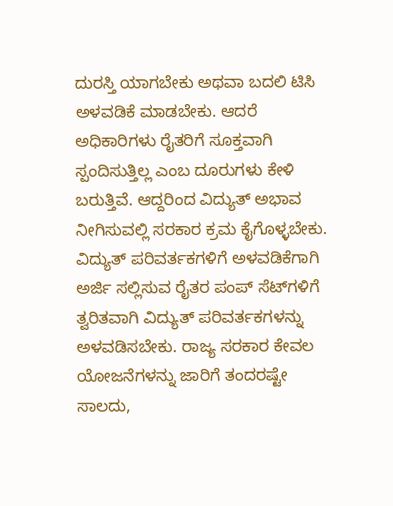ದುರಸ್ತಿ ಯಾಗಬೇಕು ಅಥವಾ ಬದಲಿ ಟಿಸಿ ಅಳವಡಿಕೆ ಮಾಡಬೇಕು. ಆದರೆ ಅಧಿಕಾರಿಗಳು ರೈತರಿಗೆ ಸೂಕ್ತವಾಗಿ ಸ್ಪಂದಿಸುತ್ತಿಲ್ಲ ಎಂಬ ದೂರುಗಳು ಕೇಳಿ ಬರುತ್ತಿವೆ. ಆದ್ದರಿಂದ ವಿದ್ಯುತ್ ಅಭಾವ ನೀಗಿಸುವಲ್ಲಿ ಸರಕಾರ ಕ್ರಮ ಕೈಗೊಳ್ಳಬೇಕು.
ವಿದ್ಯುತ್ ಪರಿವರ್ತಕಗಳಿಗೆ ಅಳವಡಿಕೆಗಾಗಿ ಅರ್ಜಿ ಸಲ್ಲಿಸುವ ರೈತರ ಪಂಪ್ ಸೆಟ್‌ಗಳಿಗೆ ತ್ವರಿತವಾಗಿ ವಿದ್ಯುತ್ ಪರಿವರ್ತಕಗಳನ್ನು ಅಳವಡಿಸಬೇಕು. ರಾಜ್ಯ ಸರಕಾರ ಕೇವಲ ಯೋಜನೆಗಳನ್ನು ಜಾರಿಗೆ ತಂದರಷ್ಟೇ ಸಾಲದು,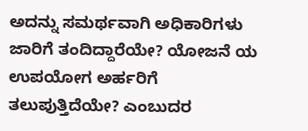ಅದನ್ನು ಸಮರ್ಥವಾಗಿ ಅಧಿಕಾರಿಗಳು ಜಾರಿಗೆ ತಂದಿದ್ದಾರೆಯೇ? ಯೋಜನೆ ಯ ಉಪಯೋಗ ಅರ್ಹರಿಗೆ ತಲುಪುತ್ತಿದೆಯೇ? ಎಂಬುದರ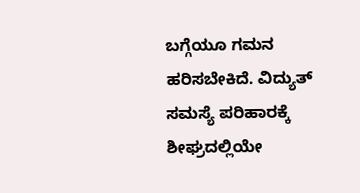ಬಗ್ಗೆಯೂ ಗಮನ ಹರಿಸಬೇಕಿದೆ. ವಿದ್ಯುತ್ ಸಮಸ್ಯೆ ಪರಿಹಾರಕ್ಕೆ ಶೀಘ್ರದಲ್ಲಿಯೇ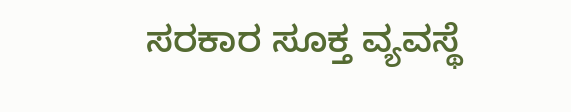ಸರಕಾರ ಸೂಕ್ತ ವ್ಯವಸ್ಥೆ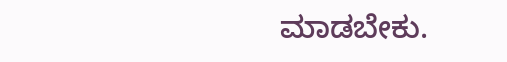ಮಾಡಬೇಕು.